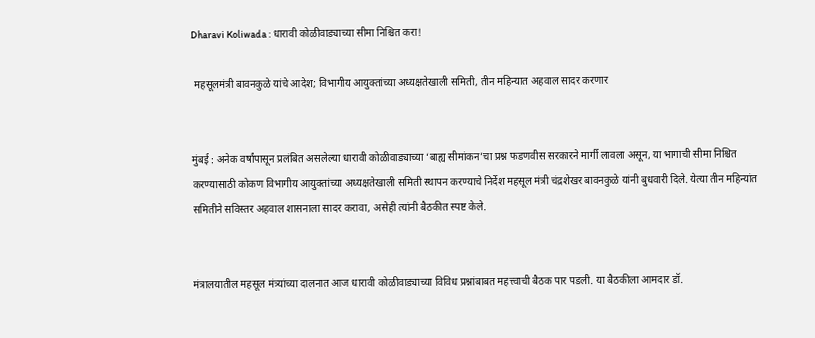Dharavi Koliwada : धारावी कोळीवाड्याच्या सीमा निश्चित करा!

 महसूलमंत्री बावनकुळे यांचे आदेश; विभागीय आयुक्तांच्या अध्यक्षतेखाली समिती, तीन महिन्यात अहवाल सादर करणार


मुंबई : अनेक वर्षांपासून प्रलंबित असलेल्या धारावी कोळीवाड्याच्या ‘बाह्य सीमांकन’चा प्रश्न फडणवीस सरकारने मार्गी लावला असून, या भागाची सीमा निश्चित करण्यासाठी कोकण विभागीय आयुक्तांच्या अध्यक्षतेखाली समिती स्थापन करण्याचे निर्देश महसूल मंत्री चंद्रशेखर बावनकुळे यांनी बुधवारी दिले. येत्या तीन महिन्यांत समितीने सविस्तर अहवाल शासनाला सादर करावा, असेही त्यांनी बैठकीत स्पष्ट केले.


मंत्रालयातील महसूल मंत्र्यांच्या दालनात आज धारावी कोळीवाड्याच्या विविध प्रश्नांबाबत महत्त्वाची बैठक पार पडली. या बैठकीला आमदार डॉ.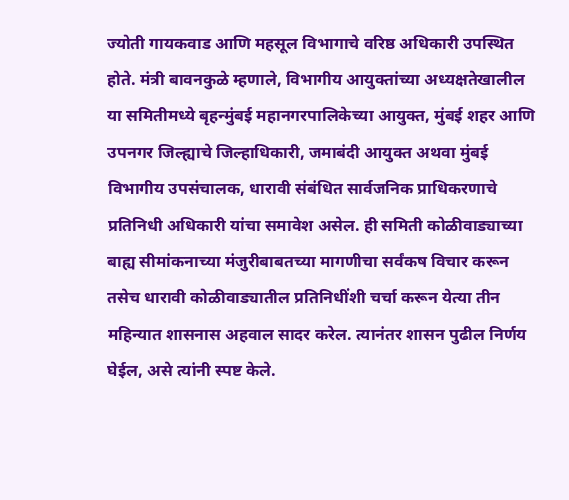ज्योती गायकवाड आणि महसूल विभागाचे वरिष्ठ अधिकारी उपस्थित होते. मंत्री बावनकुळे म्हणाले, विभागीय आयुक्तांच्या अध्यक्षतेखालील या समितीमध्ये बृहन्मुंबई महानगरपालिकेच्या आयुक्त, मुंबई शहर आणि उपनगर जिल्ह्याचे जिल्हाधिकारी, जमाबंदी आयुक्त अथवा मुंबई विभागीय उपसंचालक, धारावी संबंधित सार्वजनिक प्राधिकरणाचे प्रतिनिधी अधिकारी यांचा समावेश असेल. ही समिती कोळीवाड्याच्या बाह्य सीमांकनाच्या मंजुरीबाबतच्या मागणीचा सर्वंकष विचार करून तसेच धारावी कोळीवाड्यातील प्रतिनिधींशी चर्चा करून येत्या तीन महिन्यात शासनास अहवाल सादर करेल. त्यानंतर शासन पुढील निर्णय घेईल, असे त्यांनी स्पष्ट केले.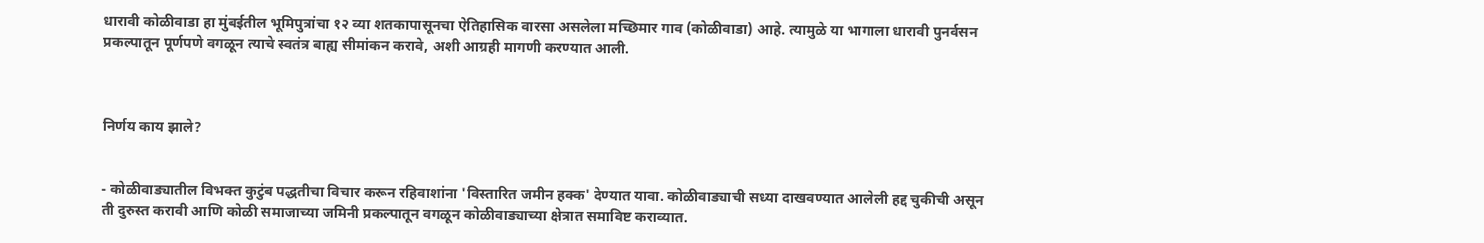धारावी कोळीवाडा हा मुंबईतील भूमिपुत्रांचा १२ व्या शतकापासूनचा ऐतिहासिक वारसा असलेला मच्छिमार गाव (कोळीवाडा) आहे. त्यामुळे या भागाला धारावी पुनर्वसन प्रकल्पातून पूर्णपणे वगळून त्याचे स्वतंत्र बाह्य सीमांकन करावे, अशी आग्रही मागणी करण्यात आली.



निर्णय काय झाले?


- कोळीवाड्यातील विभक्त कुटुंब पद्धतीचा विचार करून रहिवाशांना 'विस्तारित जमीन हक्क' देण्यात यावा. कोळीवाड्याची सध्या दाखवण्यात आलेली हद्द चुकीची असून ती दुरुस्त करावी आणि कोळी समाजाच्या जमिनी प्रकल्पातून वगळून कोळीवाड्याच्या क्षेत्रात समाविष्ट कराव्यात.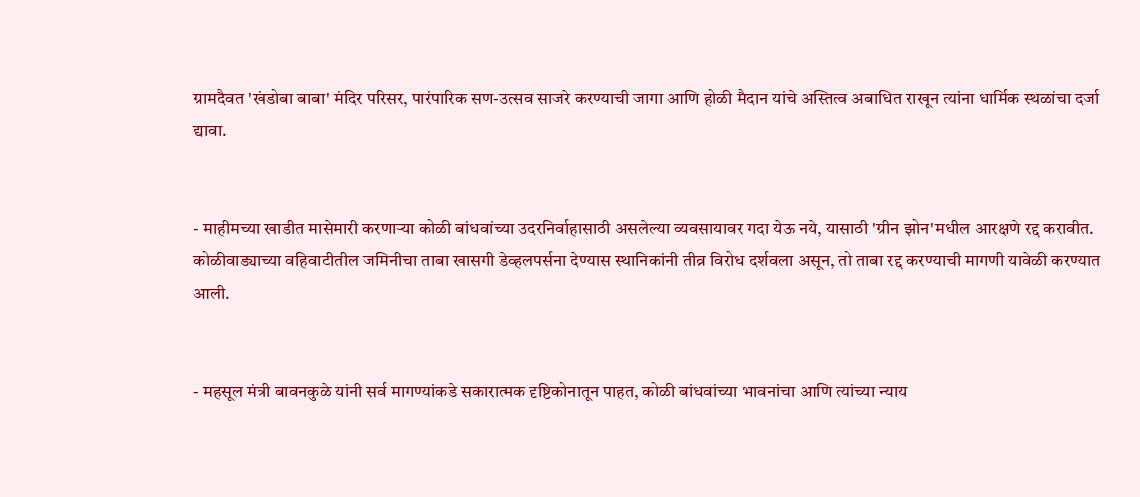ग्रामदैवत 'खंडोबा बाबा' मंदिर परिसर, पारंपारिक सण-उत्सव साजरे करण्याची जागा आणि होळी मैदान यांचे अस्तित्व अबाधित राखून त्यांना धार्मिक स्थळांचा दर्जा द्यावा.


- माहीमच्या खाडीत मासेमारी करणाऱ्या कोळी बांधवांच्या उदरनिर्वाहासाठी असलेल्या व्यवसायावर गदा येऊ नये, यासाठी 'ग्रीन झोन'मधील आरक्षणे रद्द करावीत. कोळीवाड्याच्या वहिवाटीतील जमिनीचा ताबा खासगी डेव्हलपर्सना देण्यास स्थानिकांनी तीव्र विरोध दर्शवला असून, तो ताबा रद्द करण्याची मागणी यावेळी करण्यात आली.


- महसूल मंत्री बावनकुळे यांनी सर्व मागण्यांकडे सकारात्मक दृष्टिकोनातून पाहत, कोळी बांधवांच्या भावनांचा आणि त्यांच्या न्याय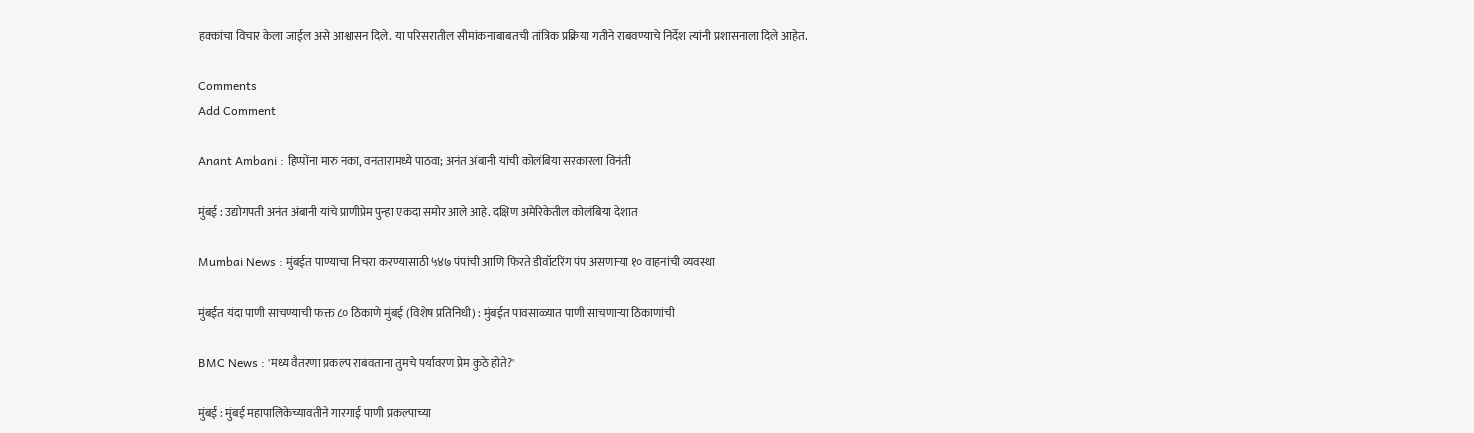हक्कांचा विचार केला जाईल असे आश्वासन दिले. या परिसरातील सीमांकनाबाबतची तांत्रिक प्रक्रिया गतीने राबवण्याचे निर्देश त्यांनी प्रशासनाला दिले आहेत.

Comments
Add Comment

Anant Ambani : हिप्पोंना मारु नका, वनतारामध्ये पाठवा; अनंत अंबानी यांची कोलंबिया सरकारला विनंती

मुंबई : उद्योगपती अनंत अंबानी यांचे प्राणीप्रेम पुन्हा एकदा समोर आले आहे. दक्षिण अमेरिकेतील कोलंबिया देशात

Mumbai News : मुंबईत पाण्याचा निचरा करण्यासाठी ५४७ पंपांची आणि फिरते डीवॉटरिंग पंप असणाऱ्या १० वाहनांची व्यवस्था

मुंबईत यंदा पाणी साचण्याची फक्त ८० ठिकाणे मुंबई (विशेष प्रतिनिधी) : मुंबईत पावसाळ्यात पाणी साचणाऱ्या ठिकाणांची

BMC News : 'मध्य वैतरणा प्रकल्प राबवताना तुमचे पर्यावरण प्रेम कुठे होते?'

मुंबई : मुंबई महापालिकेच्यावतीने गारगाई पाणी प्रकल्पाच्या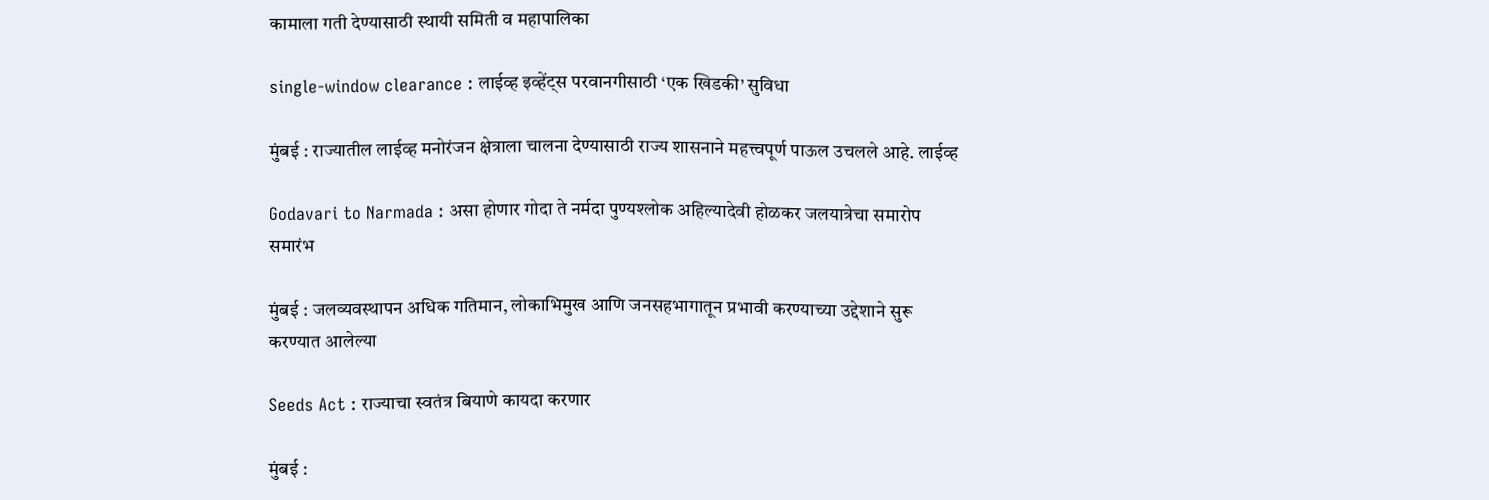कामाला गती देण्यासाठी स्थायी समिती व महापालिका

single-window clearance : लाईव्ह इव्हेंट्स परवानगीसाठी ‘एक खिडकी’ सुविधा

मुंबई : राज्यातील लाईव्ह मनोरंजन क्षेत्राला चालना देण्यासाठी राज्य शासनाने महत्त्वपूर्ण पाऊल उचलले आहे. लाईव्ह

Godavari to Narmada : असा होणार गोदा ते नर्मदा पुण्यश्लोक अहिल्यादेवी होळकर जलयात्रेचा समारोप समारंभ

मुंबई : जलव्यवस्थापन अधिक गतिमान, लोकाभिमुख आणि जनसहभागातून प्रभावी करण्याच्या उद्देशाने सुरू करण्यात आलेल्या

Seeds Act : राज्याचा स्वतंत्र बियाणे कायदा करणार

मुंबई :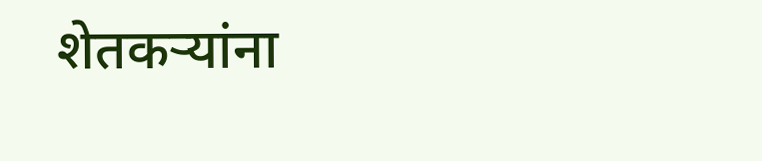शेतकऱ्यांना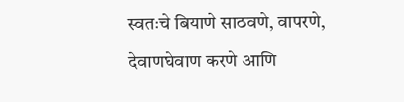स्वतःचे बियाणे साठवणे, वापरणे, देवाणघेवाण करणे आणि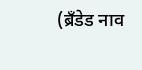(ब्रँडेड नाव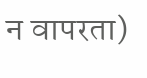न वापरता)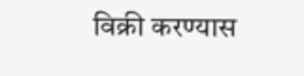विक्री करण्यास